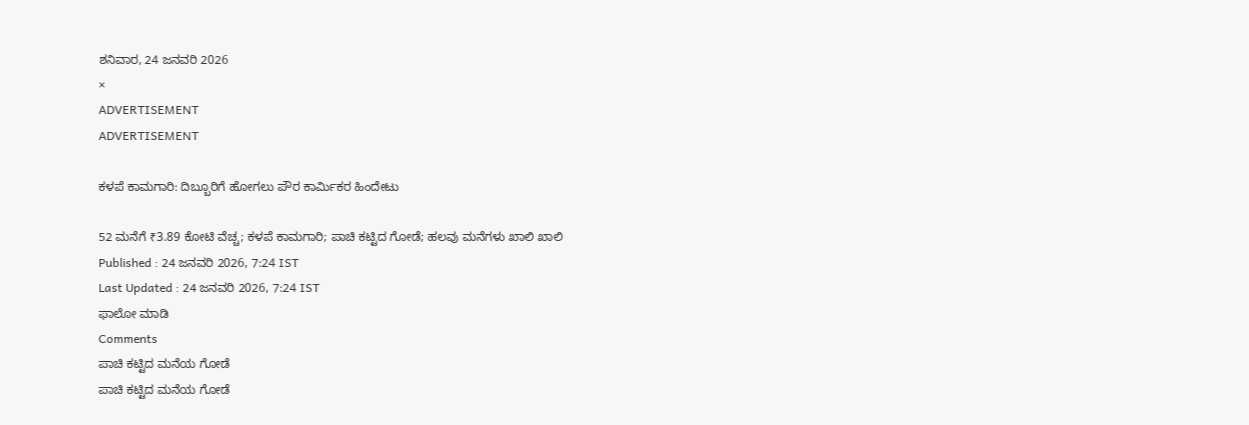ಶನಿವಾರ, 24 ಜನವರಿ 2026
×
ADVERTISEMENT
ADVERTISEMENT

ಕಳಪೆ ಕಾಮಗಾರಿ: ದಿಬ್ಬೂರಿಗೆ ಹೋಗಲು ಪೌರ ಕಾರ್ಮಿಕರ ಹಿಂದೇಟು

52 ಮನೆಗೆ ₹3.89 ಕೋಟಿ ವೆಚ್ಚ; ಕಳಪೆ ಕಾಮಗಾರಿ; ಪಾಚಿ ಕಟ್ಟಿದ ಗೋಡೆ; ಹಲವು ಮನೆಗಳು ಖಾಲಿ ಖಾಲಿ
Published : 24 ಜನವರಿ 2026, 7:24 IST
Last Updated : 24 ಜನವರಿ 2026, 7:24 IST
ಫಾಲೋ ಮಾಡಿ
Comments
ಪಾಚಿ ಕಟ್ಟಿದ ಮನೆಯ ಗೋಡೆ
ಪಾಚಿ ಕಟ್ಟಿದ ಮನೆಯ ಗೋಡೆ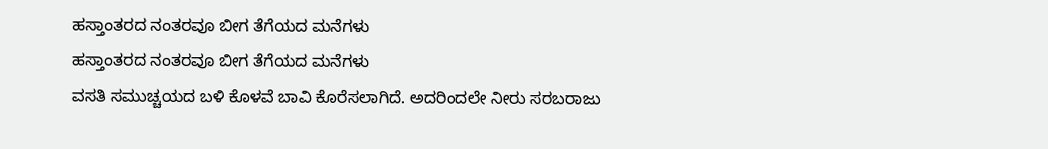ಹಸ್ತಾಂತರದ ನಂತರವೂ ಬೀಗ ತೆಗೆಯದ ಮನೆಗಳು
ಹಸ್ತಾಂತರದ ನಂತರವೂ ಬೀಗ ತೆಗೆಯದ ಮನೆಗಳು
ವಸತಿ ಸಮುಚ್ಚಯದ ಬಳಿ ಕೊಳವೆ ಬಾವಿ ಕೊರೆಸಲಾಗಿದೆ. ಅದರಿಂದಲೇ ನೀರು ಸರಬರಾಜು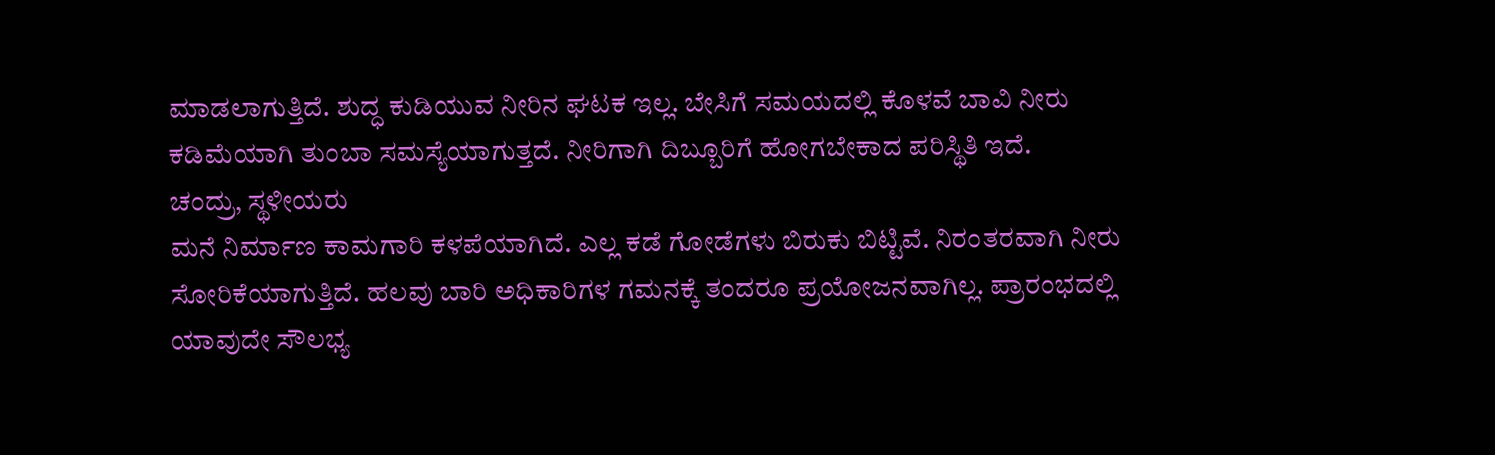ಮಾಡಲಾಗುತ್ತಿದೆ. ಶುದ್ಧ ಕುಡಿಯುವ ನೀರಿನ ಘಟಕ ಇಲ್ಲ. ಬೇಸಿಗೆ ಸಮಯದಲ್ಲಿ ಕೊಳವೆ ಬಾವಿ ನೀರು ಕಡಿಮೆಯಾಗಿ ತುಂಬಾ ಸಮಸ್ಯೆಯಾಗುತ್ತದೆ. ನೀರಿಗಾಗಿ ದಿಬ್ಬೂರಿಗೆ ಹೋಗಬೇಕಾದ ಪರಿಸ್ಥಿತಿ ಇದೆ.
ಚಂದ್ರು, ಸ್ಥಳೀಯರು
ಮನೆ ನಿರ್ಮಾಣ ಕಾಮಗಾರಿ ಕಳಪೆಯಾಗಿದೆ. ಎಲ್ಲ ಕಡೆ ಗೋಡೆಗಳು ಬಿರುಕು ಬಿಟ್ಟಿವೆ. ನಿರಂತರವಾಗಿ ನೀರು ಸೋರಿಕೆಯಾಗುತ್ತಿದೆ. ಹಲವು ಬಾರಿ ಅಧಿಕಾರಿಗಳ ಗಮನಕ್ಕೆ ತಂದರೂ ಪ್ರಯೋಜನವಾಗಿಲ್ಲ. ಪ್ರಾರಂಭದಲ್ಲಿ ಯಾವುದೇ ಸೌಲಭ್ಯ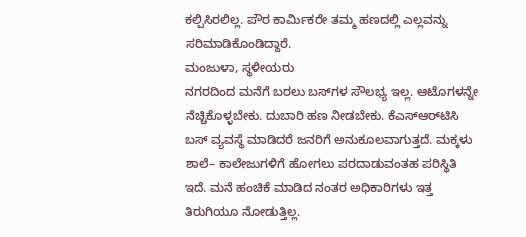ಕಲ್ಪಿಸಿರಲಿಲ್ಲ. ಪೌರ ಕಾರ್ಮಿಕರೇ ತಮ್ಮ ಹಣದಲ್ಲಿ ಎಲ್ಲವನ್ನು ಸರಿಮಾಡಿಕೊಂಡಿದ್ದಾರೆ.
ಮಂಜುಳಾ, ಸ್ಥಳೀಯರು
ನಗರದಿಂದ ಮನೆಗೆ ಬರಲು ಬಸ್‌ಗಳ ಸೌಲಭ್ಯ ಇಲ್ಲ. ಆಟೊಗಳನ್ನೇ ನೆಚ್ಚಿಕೊಳ್ಳಬೇಕು. ದುಬಾರಿ ಹಣ ನೀಡಬೇಕು. ಕೆಎಸ್‌ಆರ್‌ಟಿಸಿ ಬಸ್‌ ವ್ಯವಸ್ಥೆ ಮಾಡಿದರೆ ಜನರಿಗೆ ಅನುಕೂಲವಾಗುತ್ತದೆ. ಮಕ್ಕಳು ಶಾಲೆ– ಕಾಲೇಜುಗಳಿಗೆ ಹೋಗಲು ಪರದಾಡುವಂತಹ ಪರಿಸ್ಥಿತಿ ಇದೆ. ಮನೆ ಹಂಚಿಕೆ ಮಾಡಿದ ನಂತರ ಅಧಿಕಾರಿಗಳು ಇತ್ತ ತಿರುಗಿಯೂ ನೋಡುತ್ತಿಲ್ಲ.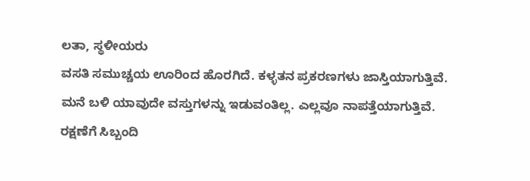ಲತಾ, ಸ್ಥಳೀಯರು
ವಸತಿ ಸಮುಚ್ಚಯ ಊರಿಂದ ಹೊರಗಿದೆ. ಕಳ್ಳತನ ಪ್ರಕರಣಗಳು ಜಾಸ್ತಿಯಾಗುತ್ತಿವೆ. ಮನೆ ಬಳಿ ಯಾವುದೇ ವಸ್ತುಗಳನ್ನು ಇಡುವಂತಿಲ್ಲ. ಎಲ್ಲವೂ ನಾಪತ್ತೆಯಾಗುತ್ತಿವೆ. ರಕ್ಷಣೆಗೆ ಸಿಬ್ಬಂದಿ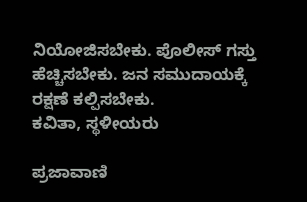ನಿಯೋಜಿಸಬೇಕು. ಪೊಲೀಸ್‌ ಗಸ್ತು ಹೆಚ್ಚಿಸಬೇಕು. ಜನ ಸಮುದಾಯಕ್ಕೆ ರಕ್ಷಣೆ ಕಲ್ಪಿಸಬೇಕು.
ಕವಿತಾ, ಸ್ಥಳೀಯರು

ಪ್ರಜಾವಾಣಿ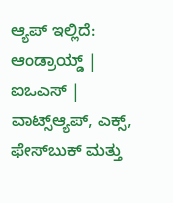ಆ್ಯಪ್ ಇಲ್ಲಿದೆ: ಆಂಡ್ರಾಯ್ಡ್ | ಐಒಎಸ್ | ವಾಟ್ಸ್ಆ್ಯಪ್, ಎಕ್ಸ್, ಫೇಸ್‌ಬುಕ್ ಮತ್ತು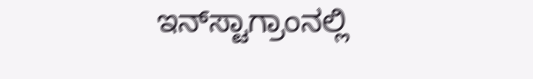ಇನ್‌ಸ್ಟಾಗ್ರಾಂನಲ್ಲಿ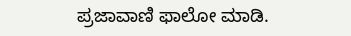ಪ್ರಜಾವಾಣಿ ಫಾಲೋ ಮಾಡಿ.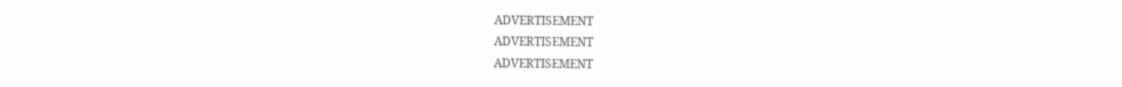ADVERTISEMENT
ADVERTISEMENT
ADVERTISEMENT